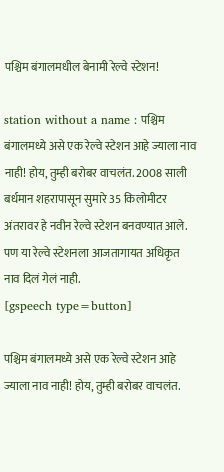पश्चिम बंगालमधील बेनामी रेल्वे स्टेशन!

station without a name : पश्चिम बंगालमध्ये असे एक रेल्वे स्टेशन आहे ज्याला नाव नाही! होय, तुम्ही बरोबर वाचलंत. 2008 साली बर्धमान शहरापासून सुमारे 35 किलोमीटर अंतरावर हे नवीन रेल्वे स्टेशन बनवण्यात आले. पण या रेल्वे स्टेशनला आजतागायत अधिकृत नाव दिलं गेलं नाही.
[gspeech type=button]

पश्चिम बंगालमध्ये असे एक रेल्वे स्टेशन आहे ज्याला नाव नाही! होय, तुम्ही बरोबर वाचलंत.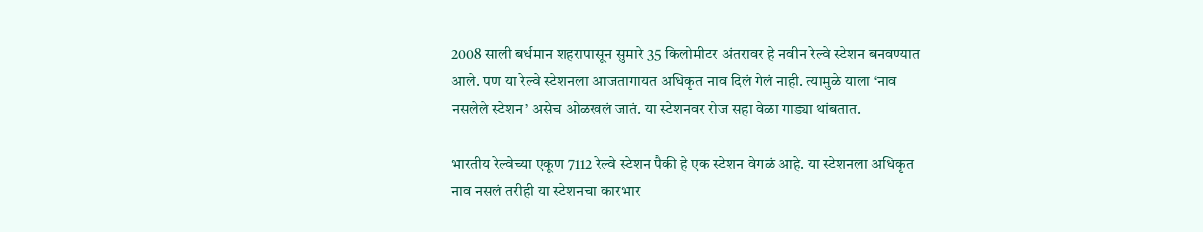2008 साली बर्धमान शहरापासून सुमारे 35 किलोमीटर अंतरावर हे नवीन रेल्वे स्टेशन बनवण्यात आले. पण या रेल्वे स्टेशनला आजतागायत अधिकृत नाव दिलं गेलं नाही. त्यामुळे याला ‘नाव नसलेले स्टेशन’ असेच ओळखलं जातं. या स्टेशनवर रोज सहा वेळा गाड्या थांबतात.

भारतीय रेल्वेच्या एकूण 7112 रेल्वे स्टेशन पैकी हे एक स्टेशन वेगळं आहे. या स्टेशनला अधिकृत नाव नसलं तरीही या स्टेशनचा कारभार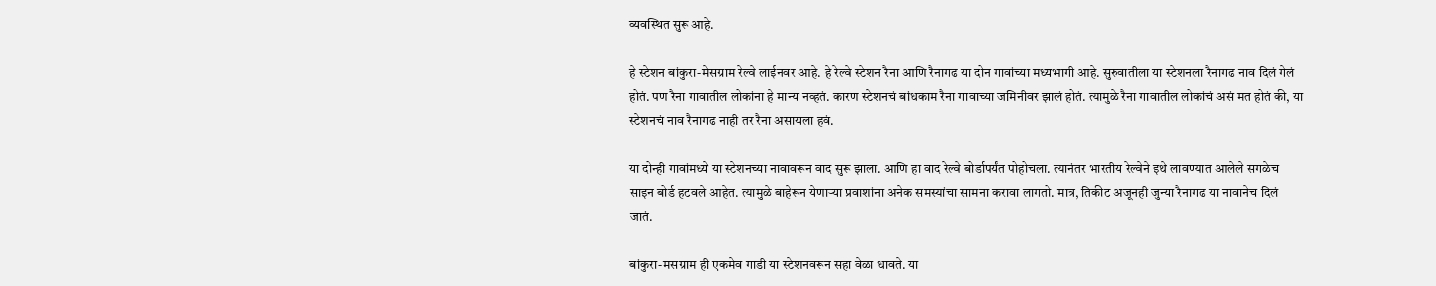व्यवस्थित सुरू आहे.

हे स्टेशन बांकुरा-मेसग्राम रेल्वे लाईनवर आहे. हे रेल्वे स्टेशन रैना आणि रैनागढ या दोन गावांच्या मध्यभागी आहे. सुरुवातीला या स्टेशनला रैनागढ नाव दिलं गेलं होतं. पण रैना गावातील लोकांना हे मान्य नव्हतं. कारण स्टेशनचं बांधकाम रैना गावाच्या जमिनीवर झालं होतं. त्यामुळे रैना गावातील लोकांचं असं मत होतं की, या स्टेशनचं नाव रैनागढ नाही तर रैना असायला हवं.

या दोन्ही गावांमध्ये या स्टेशनच्या नावावरून वाद सुरू झाला. आणि हा वाद रेल्वे बोर्डापर्यंत पोहोचला. त्यानंतर भारतीय रेल्वेने इथे लावण्यात आलेले सगळेच साइन बोर्ड हटवले आहेत. त्यामुळे बाहेरून येणाऱ्या प्रवाशांना अनेक समस्यांचा सामना करावा लागतो. मात्र, तिकीट अजूनही जुन्या रैनागढ या नावानेच दिलं जातं.

बांकुरा-मसग्राम ही एकमेव गाडी या स्टेशनवरून सहा वेळा धावते. या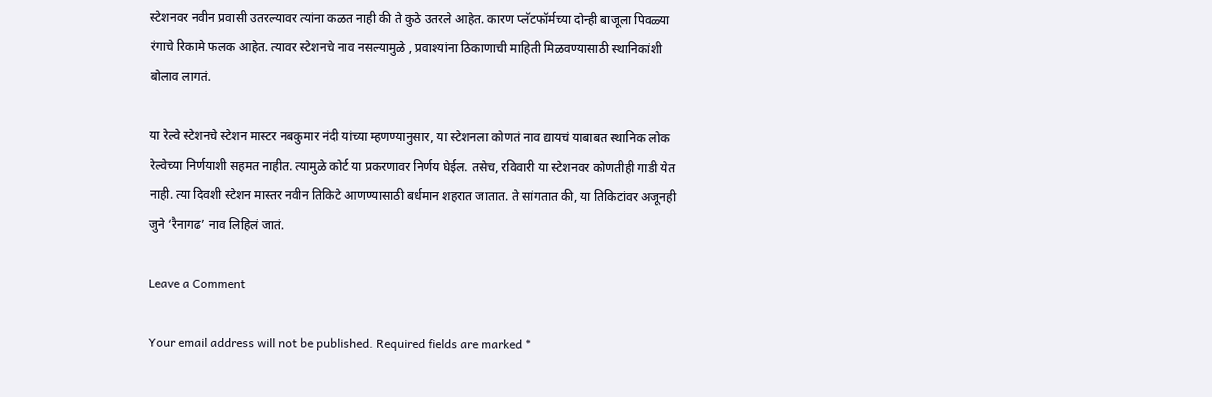स्टेशनवर नवीन प्रवासी उतरल्यावर त्यांना कळत नाही की ते कुठे उतरले आहेत. कारण प्लॅटफॉर्मच्या दोन्ही बाजूला पिवळ्या रंगाचे रिकामे फलक आहेत. त्यावर स्टेशनचे नाव नसल्यामुळे , प्रवाश्यांना ठिकाणाची माहिती मिळवण्यासाठी स्थानिकांशी बोलाव लागतं.

या रेल्वे स्टेशनचे स्टेशन मास्टर नबकुमार नंदी यांच्या म्हणण्यानुसार, या स्टेशनला कोणतं नाव द्यायचं याबाबत स्थानिक लोक रेल्वेच्या निर्णयाशी सहमत नाहीत. त्यामुळे कोर्ट या प्रकरणावर निर्णय घेईल. तसेच, रविवारी या स्टेशनवर कोणतीही गाडी येत नाही. त्या दिवशी स्टेशन मास्तर नवीन तिकिटे आणण्यासाठी बर्धमान शहरात जातात. ते सांगतात की, या तिकिटांवर अजूनही जुने ‘रैनागढ’ नाव लिहिलं जातं.

Leave a Comment

Your email address will not be published. Required fields are marked *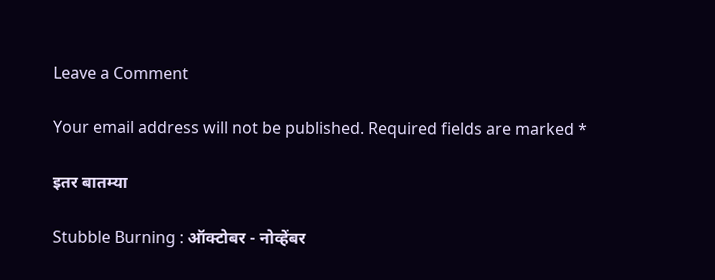Leave a Comment

Your email address will not be published. Required fields are marked *

इतर बातम्या

Stubble Burning : ऑक्टोबर - नोव्हेंबर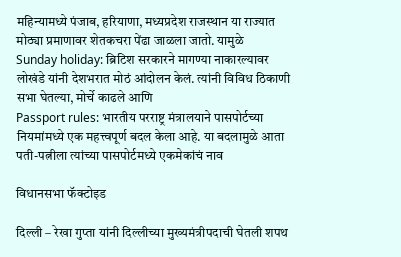महिन्यामध्ये पंजाब, हरियाणा, मध्यप्रदेश राजस्थान या राज्यात मोठ्या प्रमाणावर शेतकचरा पेंढा जाळला जातो. यामुळे
Sunday holiday: ब्रिटिश सरकारने मागण्या नाकारल्यावर लोखंडे यांनी देशभरात मोठं आंदोलन केलं. त्यांनी विविध ठिकाणी सभा घेतल्या, मोर्चे काढले आणि
Passport rules: भारतीय परराष्ट्र मंत्रालयाने पासपोर्टच्या नियमांमध्ये एक महत्त्वपूर्ण बदल केला आहे. या बदलामुळे आता पती-पत्नीला त्यांच्या पासपोर्टमध्ये एकमेकांचं नाव

विधानसभा फॅक्टोइड

दिल्ली – रेखा गुप्ता यांनी दिल्लीच्या मुख्यमंत्रीपदाची घेतली शपथ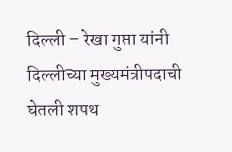दिल्ली – रेखा गुप्ता यांनी दिल्लीच्या मुख्यमंत्रीपदाची घेतली शपथ